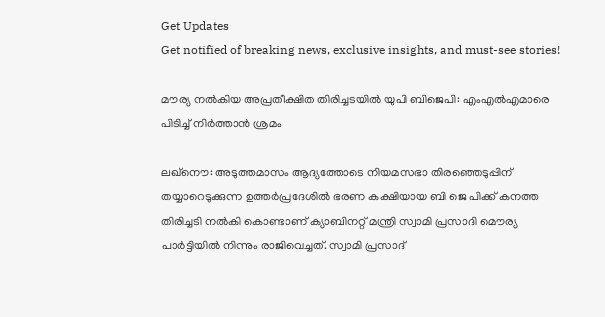Get Updates
Get notified of breaking news, exclusive insights, and must-see stories!

മൗര്യ നല്‍കിയ അപ്രതീക്ഷിത തിരിച്ചടയില്‍ യുപി ബിജെപി: എംഎല്‍എമാരെ പിടിച്ച് നിർത്താന്‍ ശ്രമം

ലഖ്നൌ: അടുത്തമാസം ആദ്യത്തോടെ നിയമസഭാ തിരഞ്ഞെടുപ്പിന് തയ്യാറെടുക്കുന്ന ഉത്തർപ്രദേശില്‍ ഭരണ കക്ഷിയായ ബി ജെ പിക്ക് കനത്ത തിരിച്ചടി നല്‍കി കൊണ്ടാണ് ക്യാബിനറ്റ് മന്ത്രി സ്വാമി പ്രസാദി മൌര്യ പാർട്ടിയില്‍ നിന്നും രാജിവെച്ചത്. സ്വാമി പ്രസാദ്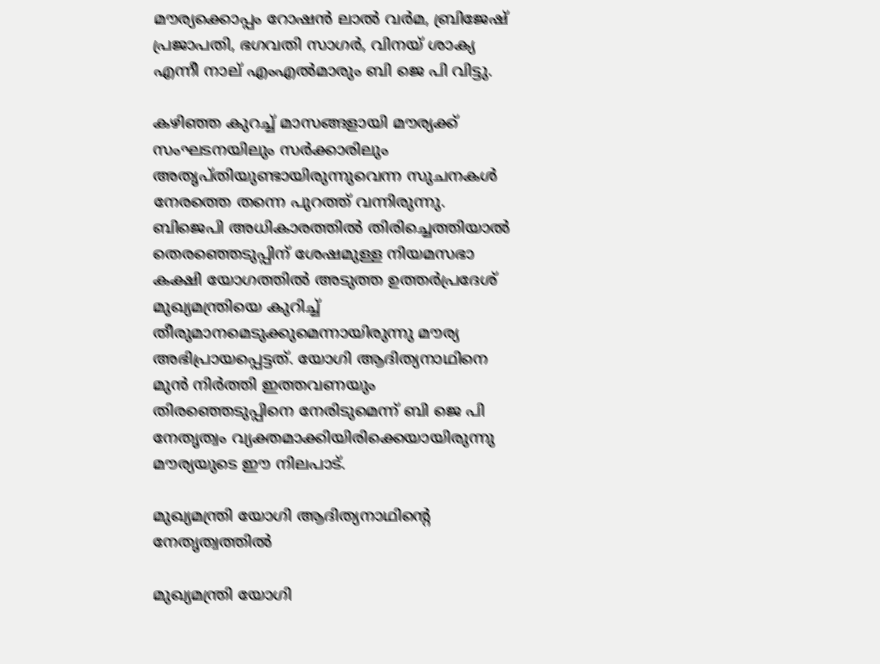മൗര്യക്കൊപ്പം റോഷൻ ലാൽ വർമ, ബ്രിജേഷ് പ്രജാപതി, ഭഗവതി സാഗർ, വിനയ് ശാക്യ എന്നീ നാല് എംഎല്‍മാരും ബി ജെ പി വിട്ടു.

കഴിഞ്ഞ കുറച്ച് മാസങ്ങളായി മൗര്യക്ക് സംഘടനയിലും സർക്കാരിലും അതൃപ്തിയുണ്ടായിരുന്നുവെന്ന സുചനകള്‍ നേരത്തെ തന്നെ പുറത്ത് വന്നിരുന്നു. ബിജെപി അധികാരത്തിൽ തിരിച്ചെത്തിയാൽ തെരഞ്ഞെടുപ്പിന് ശേഷമുള്ള നിയമസഭാ കക്ഷി യോഗത്തിൽ അടുത്ത ഉത്തർപ്രദേശ് മുഖ്യമന്ത്രിയെ കുറിച്ച് തീരുമാനമെടുക്കുമെന്നായിരുന്നു മൗര്യ അഭിപ്രായപ്പെട്ടത്. യോഗി ആദിത്യനാഥിനെ മുന്‍ നിർത്തി ഇത്തവണയും തിരഞ്ഞെടുപ്പിനെ നേരിടുമെന്ന് ബി ജെ പി നേതൃത്വം വ്യക്തമാക്കിയിരിക്കെയായിരുന്നു മൗര്യയുടെ ഈ നിലപാട്.

മുഖ്യമന്ത്രി യോഗി ആദിത്യനാഥിന്റെ നേതൃത്വത്തിൽ

മുഖ്യമന്ത്രി യോഗി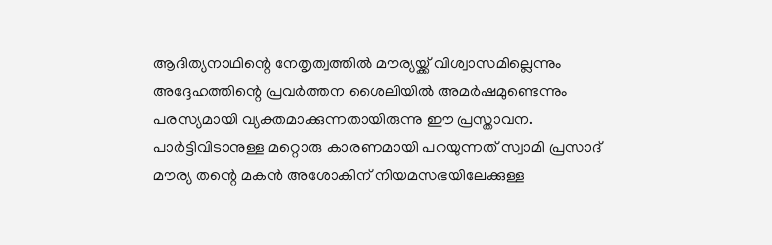ആദിത്യനാഥിന്റെ നേതൃത്വത്തിൽ മൗര്യയ്ക്ക് വിശ്വാസമില്ലെന്നും അദ്ദേഹത്തിന്റെ പ്രവർത്തന ശൈലിയിൽ അമർഷമുണ്ടെന്നും പരസ്യമായി വ്യക്തമാക്കുന്നതായിരുന്നു ഈ പ്രസ്താവന. പാർട്ടിവിടാനുള്ള മറ്റൊരു കാരണമായി പറയുന്നത് സ്വാമി പ്രസാദ് മൗര്യ തന്റെ മകൻ അശോകിന് നിയമസഭയിലേക്കുള്ള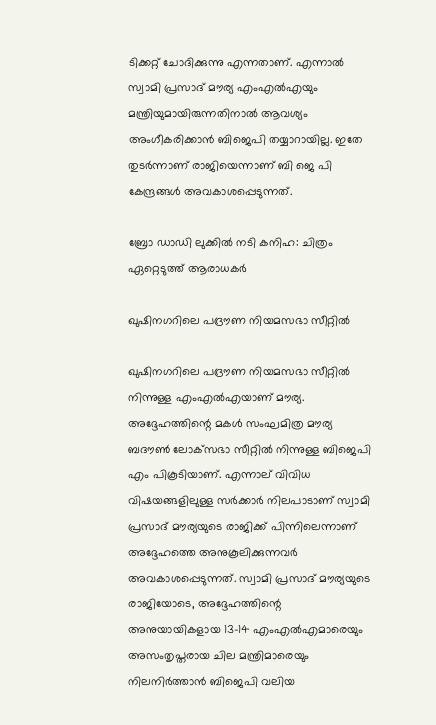ടിക്കറ്റ് ചോദിക്കുന്നു എന്നതാണ്. എന്നാൽ സ്വാമി പ്രസാദ് മൗര്യ എംഎൽഎയും മന്ത്രിയുമായിരുന്നതിനാൽ ആവശ്യം അംഗീകരിക്കാൻ ബിജെപി തയ്യാറായില്ല. ഇതേ തുടർന്നാണ് രാജിയെന്നാണ് ബി ജെ പി കേന്ദ്രങ്ങള്‍ അവകാശപ്പെടുന്നത്.

ബ്രോ ഡാഡി ലുക്കില്‍ നടി കനിഹ: ചിത്രം ഏറ്റെടുത്ത് ആരാധകർ

ഖുഷിനഗറിലെ പദ്രൗണ നിയമസഭാ സീറ്റിൽ

ഖുഷിനഗറിലെ പദ്രൗണ നിയമസഭാ സീറ്റിൽ നിന്നുള്ള എംഎൽഎയാണ് മൗര്യ. അദ്ദേഹത്തിന്റെ മകൾ സംഘമിത്ര മൗര്യ ബദൗൺ ലോക്‌സഭാ സീറ്റിൽ നിന്നുള്ള ബിജെപി എം പികൂടിയാണ്. എന്നാല് വിവിധ വിഷയങ്ങളിലുള്ള സർക്കാർ നിലപാടാണ് സ്വാമി പ്രസാദ് മൗര്യയുടെ രാജിക്ക് പിന്നിലെന്നാണ് അദ്ദേഹത്തെ അനുകൂലിക്കുന്നവർ അവകാശപ്പെടുന്നത്. സ്വാമി പ്രസാദ് മൗര്യയുടെ രാജിയോടെ, അദ്ദേഹത്തിന്റെ അനുയായികളായ 13-14 എംഎൽഎമാരെയും അസംതൃപ്തരായ ചില മന്ത്രിമാരെയും നിലനിർത്താൻ ബിജെപി വലിയ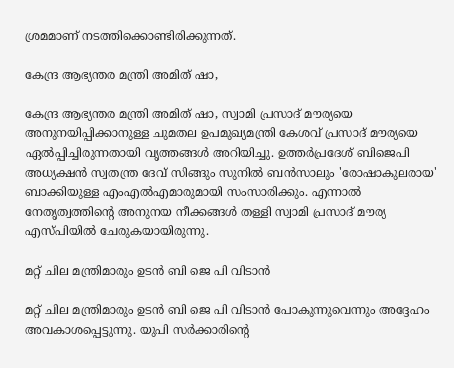ശ്രമമാണ് നടത്തിക്കൊണ്ടിരിക്കുന്നത്.

കേന്ദ്ര ആഭ്യന്തര മന്ത്രി അമിത് ഷാ,

കേന്ദ്ര ആഭ്യന്തര മന്ത്രി അമിത് ഷാ, സ്വാമി പ്രസാദ് മൗര്യയെ അനുനയിപ്പിക്കാനുള്ള ചുമതല ഉപമുഖ്യമന്ത്രി കേശവ് പ്രസാദ് മൗര്യയെ ഏൽപ്പിച്ചിരുന്നതായി വൃത്തങ്ങൾ അറിയിച്ചു. ഉത്തർപ്രദേശ് ബിജെപി അധ്യക്ഷൻ സ്വതന്ത്ര ദേവ് സിങ്ങും സുനിൽ ബൻസാലും 'രോഷാകുലരായ' ബാക്കിയുള്ള എംഎൽഎമാരുമായി സംസാരിക്കും. എന്നാല്‍ നേതൃത്വത്തിന്റെ അനുനയ നീക്കങ്ങള്‍ തള്ളി സ്വാമി പ്രസാദ് മൗര്യ എസ്പിയില്‍ ചേരുകയായിരുന്നു.

മറ്റ് ചില മന്ത്രിമാരും ഉടൻ ബി ജെ പി വിടാൻ

മറ്റ് ചില മന്ത്രിമാരും ഉടൻ ബി ജെ പി വിടാൻ പോകുന്നുവെന്നും അദ്ദേഹം അവകാശപ്പെട്ടുന്നു. യുപി സർക്കാരിന്റെ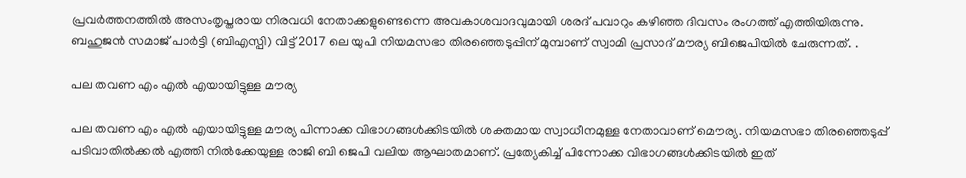പ്രവർത്തനത്തിൽ അസംതൃപ്തരായ നിരവധി നേതാക്കളുണ്ടെന്നെ അവകാശവാദവുമായി ശരദ് പവാറും കഴിഞ്ഞ ദിവസം രംഗത്ത് എത്തിയിരുന്നു. ബഹുജൻ സമാജ് പാർട്ടി (ബിഎസ്പി) വിട്ട് 2017 ലെ യുപി നിയമസഭാ തിരഞ്ഞെടുപ്പിന് മുമ്പാണ് സ്വാമി പ്രസാദ് മൗര്യ ബിജെപിയിൽ ചേരുന്നത്. .

പല തവണ എം എല്‍ എയായിട്ടുള്ള മൗര്യ

പല തവണ എം എല്‍ എയായിട്ടുള്ള മൗര്യ പിന്നാക്ക വിഭാഗങ്ങള്‍ക്കിടയില്‍ ശക്തമായ സ്വാധീനമുള്ള നേതാവാണ് മൌര്യ. നിയമസഭാ തിരഞ്ഞെടുപ്പ് പടിവാതില്‍ക്കല്‍ എത്തി നില്‍ക്കേയുള്ള രാജി ബി ജെപി വലിയ ആഘാതമാണ്. പ്രത്യേകിച്ച് പിന്നോക്ക വിഭാഗങ്ങള്‍ക്കിടയില്‍ ഇത്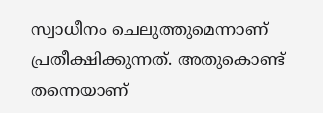സ്വാധീനം ചെലുത്തുമെന്നാണ് പ്രതീക്ഷിക്കുന്നത്. അതുകൊണ്ട് തന്നെയാണ്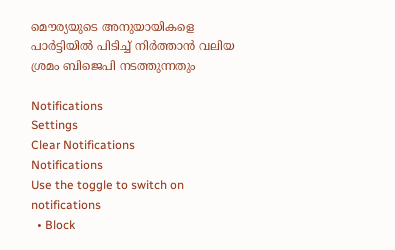മൌര്യയുടെ അനുയായികളെ പാർട്ടിയില്‍ പിടിച്ച് നിർത്താന്‍ വലിയ ശ്രമം ബിജെപി നടത്തുന്നതും

Notifications
Settings
Clear Notifications
Notifications
Use the toggle to switch on notifications
  • Block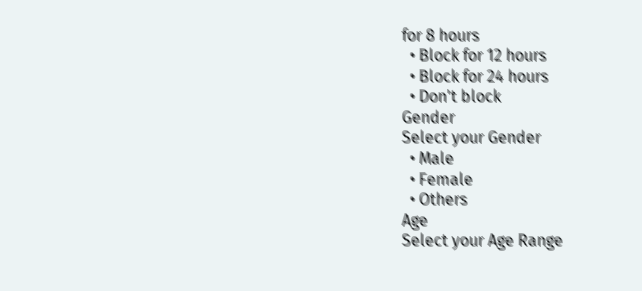for 8 hours
  • Block for 12 hours
  • Block for 24 hours
  • Don't block
Gender
Select your Gender
  • Male
  • Female
  • Others
Age
Select your Age Range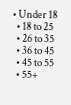• Under 18
  • 18 to 25
  • 26 to 35
  • 36 to 45
  • 45 to 55
  • 55+